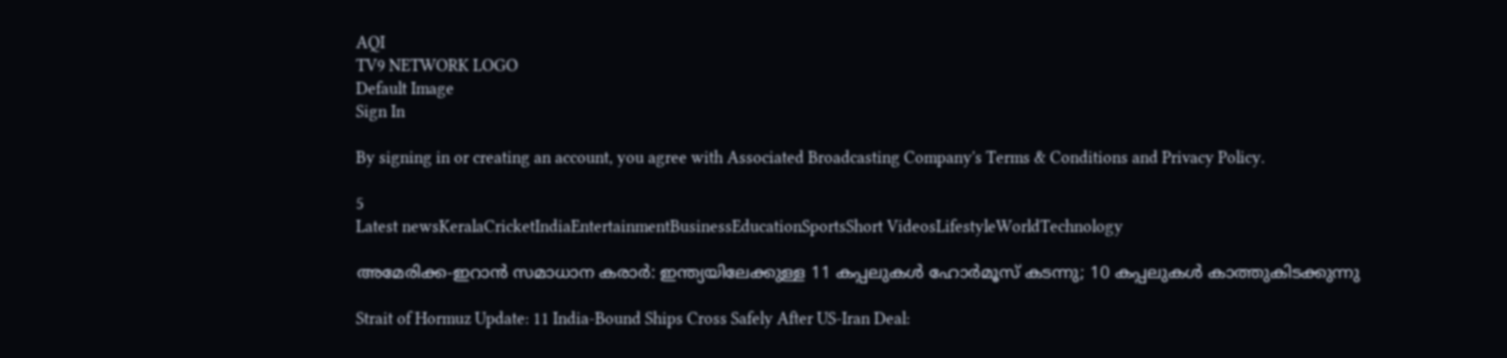AQI
TV9 NETWORK LOGO
Default Image
Sign In

By signing in or creating an account, you agree with Associated Broadcasting Company's Terms & Conditions and Privacy Policy.

5
Latest newsKeralaCricketIndiaEntertainmentBusinessEducationSportsShort VideosLifestyleWorldTechnology

അമേരിക്ക-ഇറാൻ സമാധാന കരാർ: ഇന്ത്യയിലേക്കുള്ള 11 കപ്പലുകൾ ഹോർമൂസ് കടന്നു; 10 കപ്പലുകൾ കാത്തുകിടക്കുന്നു

Strait of Hormuz Update: 11 India-Bound Ships Cross Safely After US-Iran Deal: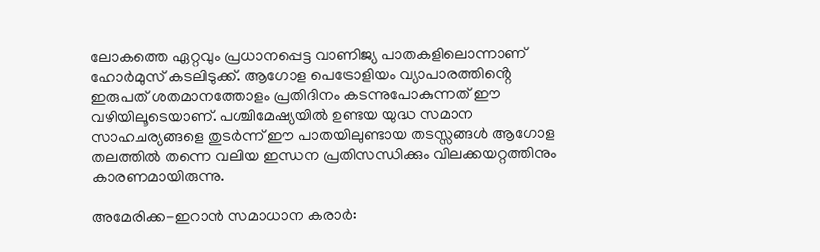ലോകത്തെ ഏറ്റവും പ്രധാനപ്പെട്ട വാണിജ്യ പാതകളിലൊന്നാണ് ഹോർമുസ് കടലിടുക്ക്. ആഗോള പെട്രോളിയം വ്യാപാരത്തിൻ്റെ ഇരുപത് ശതമാനത്തോളം പ്രതിദിനം കടന്നുപോകുന്നത് ഈ വഴിയിലൂടെയാണ്. പശ്ചിമേഷ്യയിൽ ഉണ്ടയ യുദ്ധ സമാന സാഹചര്യങ്ങളെ തുടർന്ന് ഈ പാതയിലുണ്ടായ തടസ്സങ്ങൾ ആഗോള തലത്തിൽ തന്നെ വലിയ ഇന്ധന പ്രതിസന്ധിക്കും വിലക്കയറ്റത്തിനും കാരണമായിരുന്നു.

അമേരിക്ക-ഇറാൻ സമാധാന കരാർ: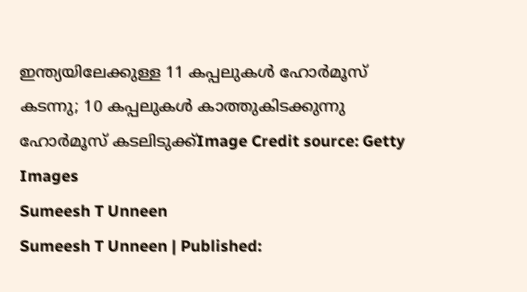ഇന്ത്യയിലേക്കുള്ള 11 കപ്പലുകൾ ഹോർമൂസ് കടന്നു; 10 കപ്പലുകൾ കാത്തുകിടക്കുന്നു
ഹോർമൂസ് കടലിടുക്ക്Image Credit source: Getty Images
Sumeesh T Unneen
Sumeesh T Unneen | Published: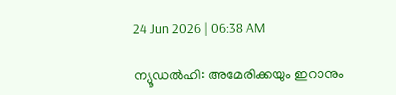24 Jun 2026 | 06:38 AM

ന്യൂഡൽഹി: അമേരിക്കയും ഇറാനും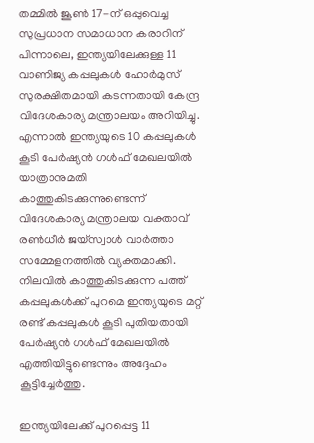തമ്മിൽ ജൂൺ 17-ന് ഒപ്പുവെച്ച സുപ്രധാന സമാധാന കരാറിന് പിന്നാലെ, ഇന്ത്യയിലേക്കുള്ള 11 വാണിജ്യ കപ്പലുകൾ ഹോർമുസ് സുരക്ഷിതമായി കടന്നതായി കേന്ദ്ര വിദേശകാര്യ മന്ത്രാലയം അറിയിച്ചു. എന്നാൽ ഇന്ത്യയുടെ 10 കപ്പലുകൾ കൂടി പേർഷ്യൻ ഗൾഫ് മേഖലയിൽ യാത്രാനുമതി കാത്തുകിടക്കുന്നുണ്ടെന്ന് വിദേശകാര്യ മന്ത്രാലയ വക്താവ് രൺധീർ ജയ്‌സ്വാൾ വാർത്താ സമ്മേളനത്തിൽ വ്യക്തമാക്കി. നിലവിൽ കാത്തുകിടക്കുന്ന പത്ത് കപ്പലുകൾക്ക് പുറമെ ഇന്ത്യയുടെ മറ്റ് രണ്ട് കപ്പലുകൾ കൂടി പുതിയതായി പേർഷ്യൻ ഗൾഫ് മേഖലയിൽ എത്തിയിട്ടുണ്ടെന്നും അദ്ദേഹം കൂട്ടിച്ചേർത്തു.

ഇന്ത്യയിലേക്ക് പുറപ്പെട്ട 11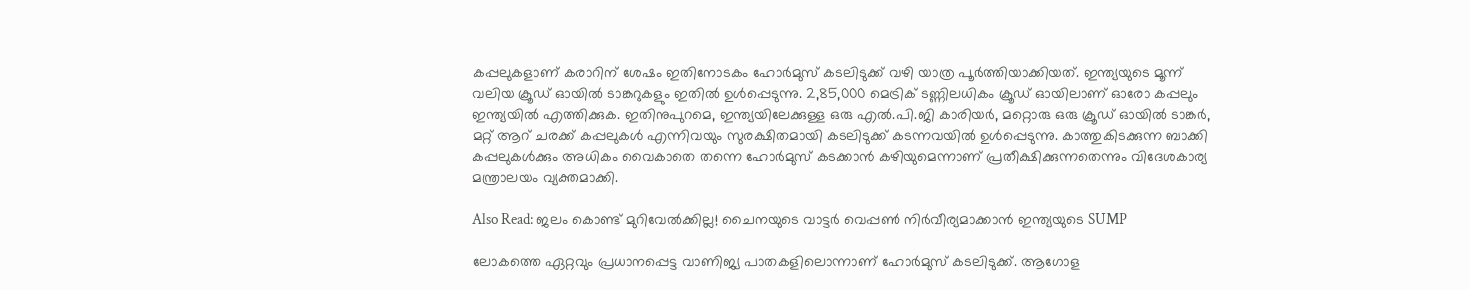കപ്പലുകളാണ് കരാറിന് ശേഷം ഇതിനോടകം ഹോർമുസ് കടലിടുക്ക് വഴി യാത്ര പൂർത്തിയാക്കിയത്. ഇന്ത്യയുടെ മൂന്ന് വലിയ ക്രൂഡ് ഓയിൽ ടാങ്കറുകളും ഇതിൽ ഉൾപ്പെടുന്നു. 2,85,000 മെട്രിക് ടണ്ണിലധികം ക്രൂഡ് ഓയിലാണ് ഓരോ കപ്പലും ഇന്ത്യയിൽ എത്തിക്കുക. ഇതിനുപുറമെ, ഇന്ത്യയിലേക്കുള്ള ഒരു എൽ.പി.ജി കാരിയർ, മറ്റൊരു ഒരു ക്രൂഡ് ഓയിൽ ടാങ്കർ, മറ്റ് ആറ് ചരക്ക് കപ്പലുകൾ എന്നിവയും സുരക്ഷിതമായി കടലിടുക്ക് കടന്നവയിൽ ഉൾപ്പെടുന്നു. കാത്തുകിടക്കുന്ന ബാക്കി കപ്പലുകൾക്കും അധികം വൈകാതെ തന്നെ ഹോർമുസ് കടക്കാൻ കഴിയുമെന്നാണ് പ്രതീക്ഷിക്കുന്നതെന്നും വിദേശകാര്യ മന്ത്രാലയം വ്യക്തമാക്കി.

Also Read: ജലം കൊണ്ട് മുറിവേൽക്കില്ല! ചൈനയുടെ വാട്ടർ വെപ്പൺ നിർവീര്യമാക്കാൻ ഇന്ത്യയുടെ SUMP

ലോകത്തെ ഏറ്റവും പ്രധാനപ്പെട്ട വാണിജ്യ പാതകളിലൊന്നാണ് ഹോർമുസ് കടലിടുക്ക്. ആഗോള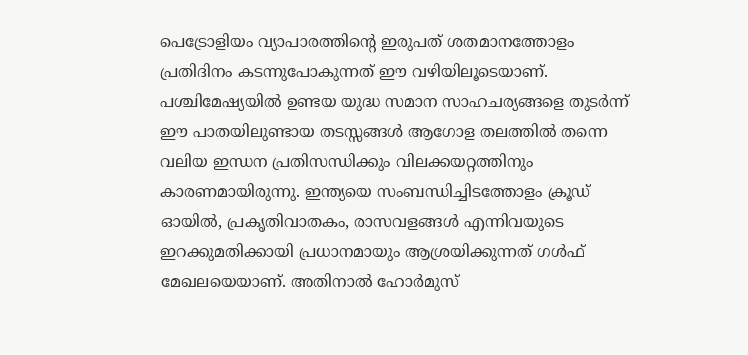പെട്രോളിയം വ്യാപാരത്തിൻ്റെ ഇരുപത് ശതമാനത്തോളം പ്രതിദിനം കടന്നുപോകുന്നത് ഈ വഴിയിലൂടെയാണ്. പശ്ചിമേഷ്യയിൽ ഉണ്ടയ യുദ്ധ സമാന സാഹചര്യങ്ങളെ തുടർന്ന് ഈ പാതയിലുണ്ടായ തടസ്സങ്ങൾ ആഗോള തലത്തിൽ തന്നെ വലിയ ഇന്ധന പ്രതിസന്ധിക്കും വിലക്കയറ്റത്തിനും കാരണമായിരുന്നു. ഇന്ത്യയെ സംബന്ധിച്ചിടത്തോളം ക്രൂഡ് ഓയിൽ, പ്രകൃതിവാതകം, രാസവളങ്ങൾ എന്നിവയുടെ ഇറക്കുമതിക്കായി പ്രധാനമായും ആശ്രയിക്കുന്നത് ഗൾഫ് മേഖലയെയാണ്. അതിനാൽ ഹോർമുസ്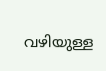വഴിയുള്ള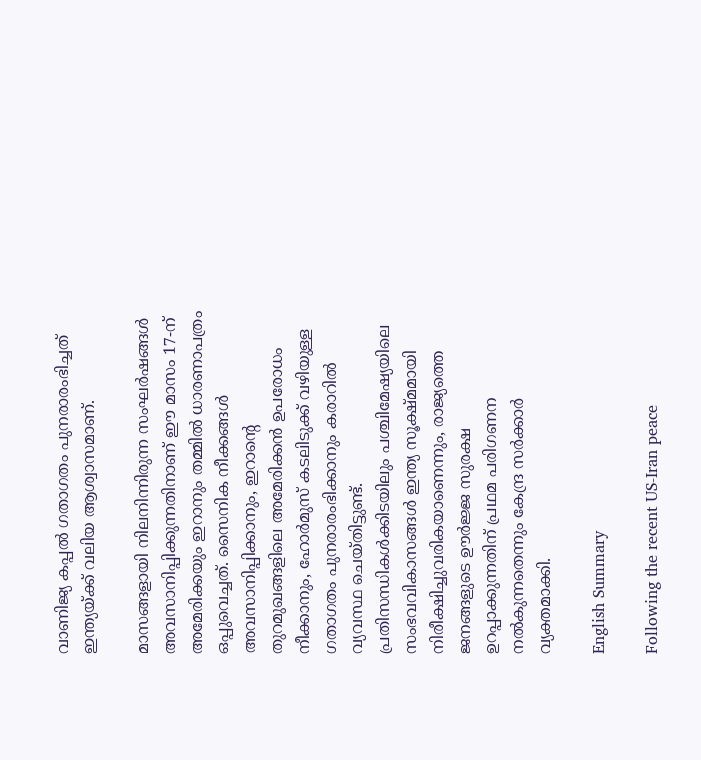വാണിജ്യ കപ്പൽ ഗതാഗതം പുനരാരംഭിച്ചത് ഇന്ത്യയ്ക്ക് വലിയ ആശ്വാസമാണ്.

മാസങ്ങളായി നിലനിന്നിരുന്ന സംഘർഷങ്ങൾ അവസാനിപ്പിക്കുന്നതിനാണ് ഈ മാസം 17-ന് അമേരിക്കയും ഇറാനും തമ്മിൽ ധാരണാപത്രം ഒപ്പുവെച്ചത്. സൈനിക നീക്കങ്ങൾ അവസാനിപ്പിക്കാനും, ഇറാൻ്റെ തുറമുഖങ്ങളിലെ അമേരിക്കൻ ഉപരോധം നീക്കാനും, ഹോർമുസ് കടലിടുക്ക് വഴിയുള്ള ഗതാഗതം പുനരാരംഭിക്കാനും കരാറിൽ വ്യവസ്ഥ ചെയ്തിട്ടുണ്ട്. പ്രതിസന്ധികൾക്കിടയിലും പശ്ചിമേഷ്യയിലെ സംഭവവികാസങ്ങൾ ഇന്ത്യ സൂക്ഷ്മമായി നിരീക്ഷിച്ചുവരികയാണെന്നും, രാജ്യത്തെ ജനങ്ങളുടെ ഊർജ്ജ സുരക്ഷ ഉറപ്പാക്കുന്നതിന് പ്രഥമ പരിഗണന നൽകുന്നതെന്നും കേന്ദ്ര സർക്കാർ വ്യക്തമാക്കി.

English Summary

Following the recent US-Iran peace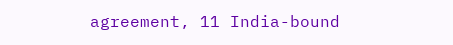agreement, 11 India-bound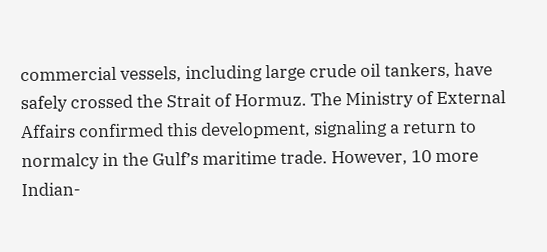commercial vessels, including large crude oil tankers, have safely crossed the Strait of Hormuz. The Ministry of External Affairs confirmed this development, signaling a return to normalcy in the Gulf’s maritime trade. However, 10 more Indian-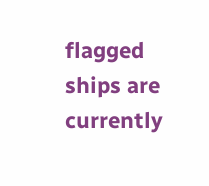flagged ships are currently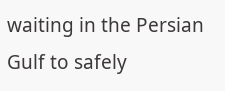waiting in the Persian Gulf to safely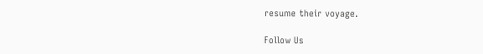resume their voyage.

Follow Us